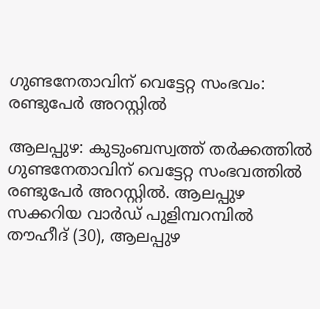ഗുണ്ടനേതാവിന് വെട്ടേറ്റ സംഭവം: രണ്ടുപേർ അറസ്റ്റിൽ

ആലപ്പുഴ: കുടുംബസ്വത്ത് തർക്കത്തിൽ ഗുണ്ടനേതാവിന് വെട്ടേറ്റ സംഭവത്തിൽ രണ്ടുപേർ അറസ്റ്റിൽ. ആലപ്പുഴ സക്കറിയ വാർഡ് പുളിമ്പറമ്പിൽ തൗഹീദ് (30), ആലപ്പുഴ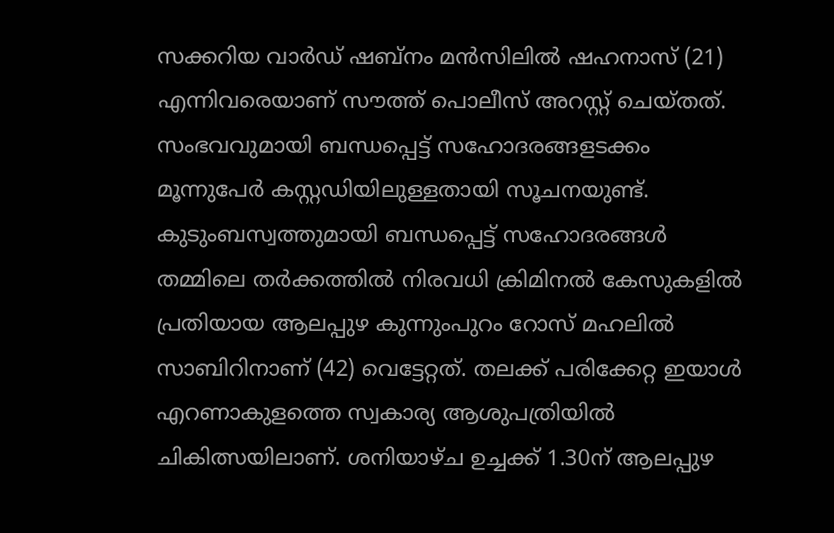സക്കറിയ വാർഡ് ഷബ്നം മൻസിലിൽ ഷഹനാസ് (21) എന്നിവരെയാണ് സൗത്ത് പൊലീസ് അറസ്റ്റ് ചെയ്തത്. സംഭവവുമായി ബന്ധപ്പെട്ട് സഹോദരങ്ങളടക്കം മൂന്നുപേർ കസ്റ്റഡിയിലുള്ളതായി സൂചനയുണ്ട്. കുടുംബസ്വത്തുമായി ബന്ധപ്പെട്ട് സഹോദരങ്ങൾ തമ്മിലെ തർക്കത്തിൽ നിരവധി ക്രിമിനൽ കേസുകളിൽ പ്രതിയായ ആലപ്പുഴ കുന്നുംപുറം റോസ് മഹലിൽ സാബിറിനാണ് (42) വെട്ടേറ്റത്. തലക്ക് പരിക്കേറ്റ ഇയാൾ എറണാകുളത്തെ സ്വകാര്യ ആശുപത്രിയിൽ ചികിത്സയിലാണ്. ശനിയാഴ്ച ഉച്ചക്ക് 1.30ന് ആലപ്പുഴ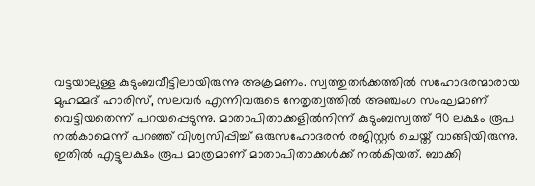വട്ടയാലുള്ള കുടുംബവീട്ടിലായിരുന്നു അക്രമണം. സ്വത്തുതർക്കത്തിൽ സഹോദരന്മാരായ മുഹമ്മദ് ഹാരിസ്, സലവർ എന്നിവരുടെ നേതൃത്വത്തിൽ അഞ്ചംഗ സംഘമാണ് വെട്ടിയതെന്ന് പറയപ്പെടുന്നു. മാതാപിതാക്കളിൽനിന്ന് കുടുംബസ്വത്ത് 90 ലക്ഷം രൂപ നൽകാമെന്ന് പറഞ്ഞ് വിശ്വസിപ്പിച്ച് ഒരുസഹോദരൻ രജിസ്റ്റർ ചെയ്ത് വാങ്ങിയിരുന്നു. ഇതിൽ എട്ടുലക്ഷം രൂപ മാത്രമാണ് മാതാപിതാക്കൾക്ക് നൽകിയത്. ബാക്കി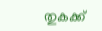തുകക്ക്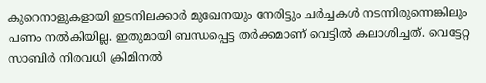കുറെനാളുകളായി ഇടനിലക്കാർ മുഖേനയും നേരിട്ടും ചർച്ചകൾ നടന്നിരുന്നെങ്കിലും പണം നൽകിയില്ല. ഇതുമായി ബന്ധപ്പെട്ട തർക്കമാണ് വെട്ടിൽ കലാശിച്ചത്. വെട്ടേറ്റ സാബിർ നിരവധി ക്രിമിനൽ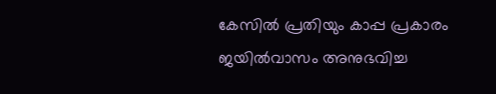കേസിൽ പ്രതിയും കാപ്പ പ്രകാരം ജയിൽവാസം അനുഭവിച്ച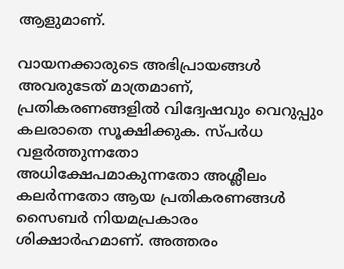ആളുമാണ്.

വായനക്കാരുടെ അഭിപ്രായങ്ങള്‍ അവരുടേത് മാത്രമാണ്, പ്രതികരണങ്ങളിൽ വിദ്വേഷവും വെറുപ്പും കലരാതെ സൂക്ഷിക്കുക. സ്പർധ വളർത്തുന്നതോ അധിക്ഷേപമാകുന്നതോ അശ്ലീലം കലർന്നതോ ആയ പ്രതികരണങ്ങൾ സൈബർ നിയമപ്രകാരം ശിക്ഷാർഹമാണ്. അത്തരം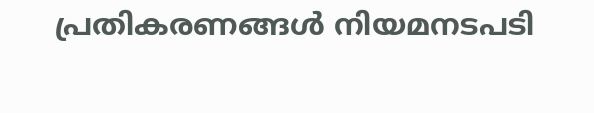പ്രതികരണങ്ങൾ നിയമനടപടി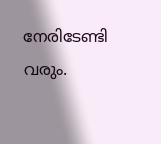നേരിടേണ്ടി വരും.